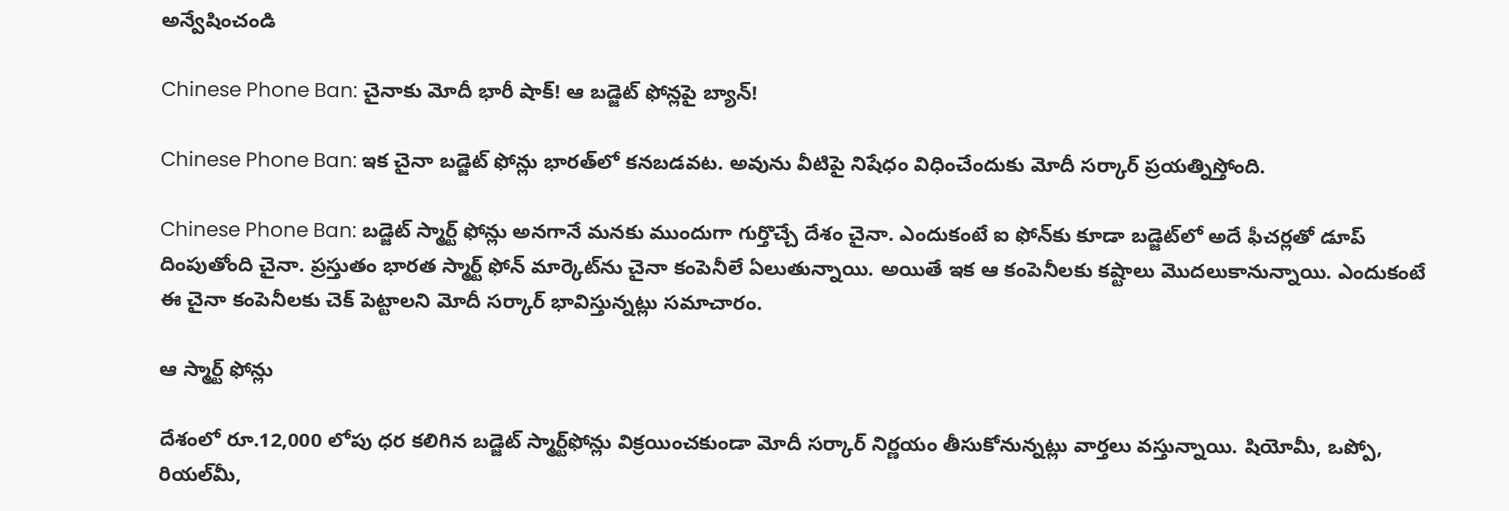అన్వేషించండి

Chinese Phone Ban: చైనాకు మోదీ భారీ షాక్! ఆ బడ్జెట్ ఫోన్లపై బ్యాన్!

Chinese Phone Ban: ఇక చైనా బడ్జెట్ ఫోన్లు భారత్‌లో కనబడవట. అవును వీటిపై నిషేధం విధించేందుకు మోదీ సర్కార్ ప్రయత్నిస్తోంది.

Chinese Phone Ban: బడ్జెట్ స్మార్ట్ ఫోన్లు అనగానే మనకు ముందుగా గుర్తొచ్చే దేశం చైనా. ఎందుకంటే ఐ ఫోన్‌కు కూడా బడ్జెట్‌లో అదే ఫీచర్లతో డూప్ దింపుతోంది చైనా. ప్రస్తుతం భారత స్మార్ట్ ఫోన్ మార్కెట్‌ను చైనా కంపెనీలే ఏలుతున్నాయి. అయితే ఇక ఆ కంపెనీలకు కష్టాలు మొదలుకానున్నాయి. ఎందుకంటే ఈ చైనా కంపెనీలకు చెక్ పెట్టాలని మోదీ సర్కార్ భావిస్తున్నట్లు సమాచారం.

ఆ స్మార్ట్ ఫోన్లు

దేశంలో రూ.12,000 లోపు ధర కలిగిన బడ్జెట్‌ స్మార్ట్‌ఫోన్లు విక్రయించకుండా మోదీ సర్కార్ నిర్ణయం తీసుకోనున్నట్లు వార్తలు వస్తున్నాయి. షియోమీ, ఒప్పో, రియల్‌మీ,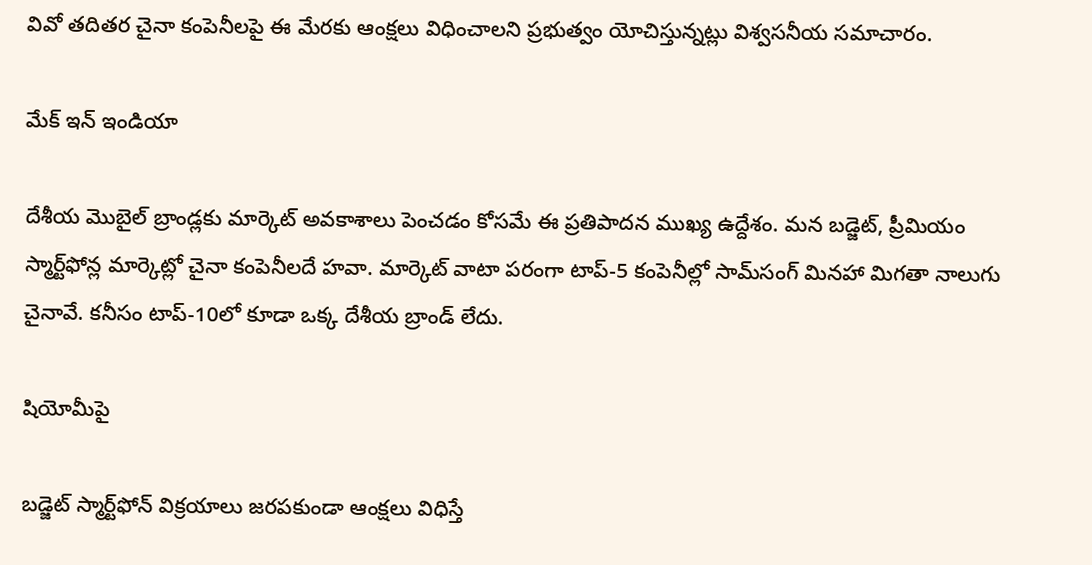వివో తదితర చైనా కంపెనీలపై ఈ మేరకు ఆంక్షలు విధించాలని ప్రభుత్వం యోచిస్తున్నట్లు విశ్వసనీయ సమాచారం.

మేక్ ఇన్ ఇండియా

దేశీయ మొబైల్‌ బ్రాండ్లకు మార్కెట్‌ అవకాశాలు పెంచడం కోసమే ఈ ప్రతిపాదన ముఖ్య ఉద్దేశం. మన బడ్జెట్‌, ప్రీమియం స్మార్ట్‌ఫోన్ల మార్కెట్లో చైనా కంపెనీలదే హవా. మార్కెట్‌ వాటా పరంగా టాప్‌-5 కంపెనీల్లో సామ్‌సంగ్‌ మినహా మిగతా నాలుగు చైనావే. కనీసం టాప్‌-10లో కూడా ఒక్క దేశీయ బ్రాండ్‌ లేదు.

షియోమీపై

బడ్జెట్‌ స్మార్ట్‌ఫోన్‌ విక్రయాలు జరపకుండా ఆంక్షలు విధిస్తే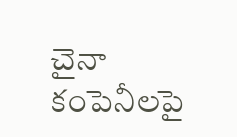చైనా కంపెనీలపై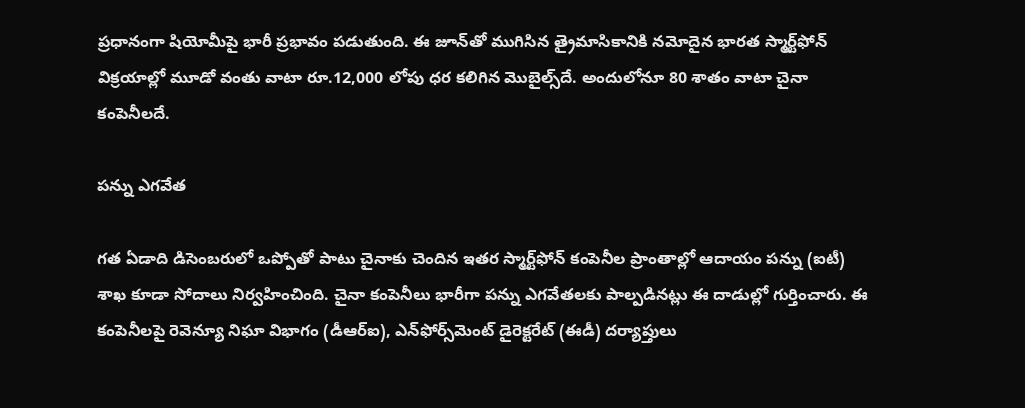ప్రధానంగా షియోమీపై భారీ ప్రభావం పడుతుంది. ఈ జూన్‌తో ముగిసిన త్రైమాసికానికి నమోదైన భారత స్మార్ట్‌ఫోన్‌ విక్రయాల్లో మూడో వంతు వాటా రూ.12,000 లోపు ధర కలిగిన మొబైల్స్‌దే. అందులోనూ 80 శాతం వాటా చైనా కంపెనీలదే.

పన్ను ఎగవేత

గత ఏడాది డిసెంబరులో ఒప్పోతో పాటు చైనాకు చెందిన ఇతర స్మార్ట్‌ఫోన్‌ కంపెనీల ప్రాంతాల్లో ఆదాయం పన్ను (ఐటీ) శాఖ కూడా సోదాలు నిర్వహించింది. చైనా కంపెనీలు భారీగా పన్ను ఎగవేతలకు పాల్పడినట్లు ఈ దాడుల్లో గుర్తించారు. ఈ కంపెనీలపై రెవెన్యూ నిఘా విభాగం (డీఆర్‌ఐ), ఎన్‌ఫోర్స్‌మెంట్‌ డైరెక్టరేట్‌ (ఈడీ) దర్యాప్తులు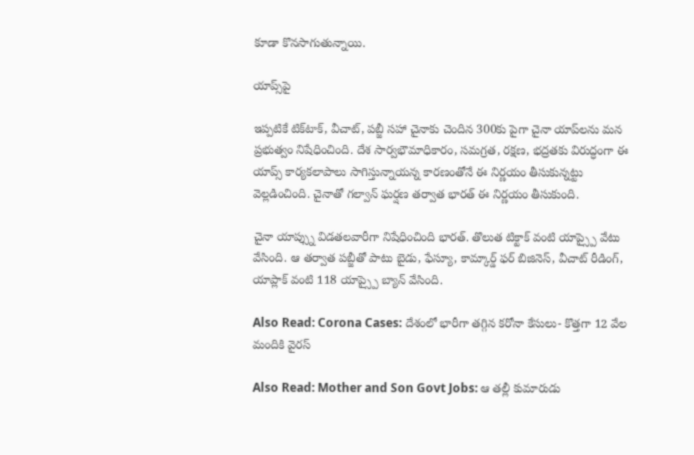కూడా కొనసాగుతున్నాయి.

యాప్స్‌పై

ఇప్పటికే టిక్‌టాక్‌, వీచాట్‌, పబ్జీ సహా చైనాకు చెందిన 300కు పైగా చైనా యాప్‌లను మన ప్రభుత్వం నిషేధించింది. దేశ సార్వభౌమాధికారం, సమగ్రత, రక్షణ, భద్రతకు విరుద్ధంగా ఈ యాప్స్ కార్యకలాపాలు సాగిస్తున్నాయన్న కారణంతోనే ఈ నిర్ణయం తీసుకున్నట్టు వెల్లడించింది. చైనాతో గల్వాన్ ఘర్షణ తర్వాత భారత్ ఈ నిర్ణయం తీసుకుంది.

చైనా యాప్స్ను విడతలవారీగా నిషేధించింది భారత్. తొలుత టిక్టాక్ వంటి యాప్స్పై వేటు వేసింది. ఆ తర్వాత పబ్జీతో పాటు బైడు, ఫేస్యూ, కామ్కార్డ్ ఫర్ బిజినెస్, వీచాట్ రీడింగ్, యాప్లాక్ వంటి 118 యాప్స్పై బ్యాన్ వేసింది.

Also Read: Corona Cases: దేశంలో భారీగా తగ్గిన కరోనా కేసులు- కొత్తగా 12 వేల మందికి వైరస్

Also Read: Mother and Son Govt Jobs: ఆ తల్లీ కుమారుడు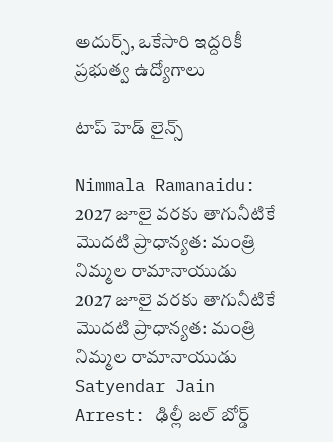అదుర్స్, ఒకేసారి ఇద్దరికీ ప్రభుత్వ ఉద్యోగాలు

టాప్ హెడ్ లైన్స్

Nimmala Ramanaidu: 2027 జూలై వరకు తాగునీటికే మొదటి ప్రాధాన్యత: మంత్రి నిమ్మల రామానాయుడు
2027 జూలై వరకు తాగునీటికే మొదటి ప్రాధాన్యత: మంత్రి నిమ్మల రామానాయుడు
Satyendar Jain Arrest: ఢిల్లీ జల్ బోర్డ్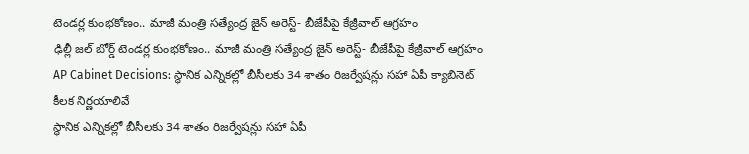టెండర్ల కుంభకోణం.. మాజీ మంత్రి సత్యేంద్ర జైన్ అరెస్ట్- బీజేపీపై కేజ్రీవాల్ ఆగ్రహం
ఢిల్లీ జల్ బోర్డ్ టెండర్ల కుంభకోణం.. మాజీ మంత్రి సత్యేంద్ర జైన్ అరెస్ట్- బీజేపీపై కేజ్రీవాల్ ఆగ్రహం
AP Cabinet Decisions: స్థానిక ఎన్నికల్లో బీసీలకు 34 శాతం రిజర్వేషన్లు సహా ఏపీ క్యాబినెట్‌ కీలక నిర్ణయాలివే
స్థానిక ఎన్నికల్లో బీసీలకు 34 శాతం రిజర్వేషన్లు సహా ఏపీ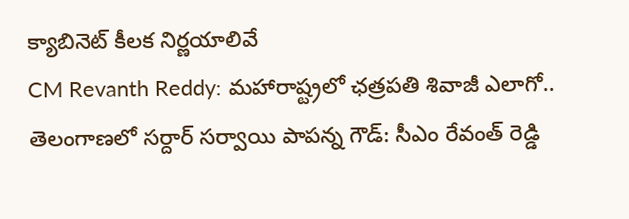క్యాబినెట్‌ కీలక నిర్ణయాలివే
CM Revanth Reddy: మహారాష్ట్రలో ఛత్రపతి శివాజీ ఎలాగో.. తెలంగాణలో సర్దార్ సర్వాయి పాపన్న గౌడ్: సీఎం రేవంత్ రెడ్డి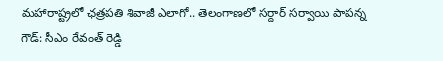మహారాష్ట్రలో ఛత్రపతి శివాజీ ఎలాగో.. తెలంగాణలో సర్దార్ సర్వాయి పాపన్న గౌడ్: సీఎం రేవంత్ రెడ్డి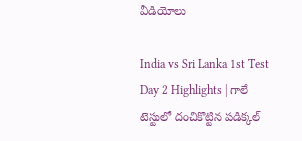వీడియోలు

India vs Sri Lanka 1st Test Day 2 Highlights | గాలే టెస్టులో దంచికొట్టిన పడిక్కల్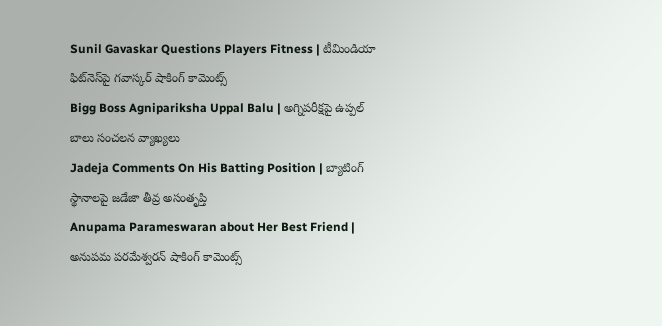Sunil Gavaskar Questions Players Fitness | టీమిండియా ఫిట్‌నెస్‌పై గవాస్కర్ షాకింగ్ కామెంట్స్
Bigg Boss Agnipariksha Uppal Balu | అగ్నిపరీక్షపై ఉప్పల్ బాలు సంచలన వ్యాఖ్యలు
Jadeja Comments On His Batting Position | బ్యాటింగ్ స్థానాలపై జడేజా తీవ్ర అసంతృప్తి
Anupama Parameswaran about Her Best Friend | అనుపమ పరమేశ్వరన్ షాకింగ్ కామెంట్స్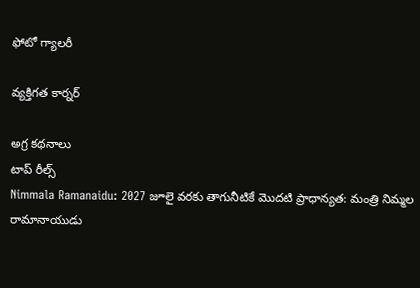ఫోటో గ్యాలరీ

వ్యక్తిగత కార్నర్

అగ్ర కథనాలు
టాప్ రీల్స్
Nimmala Ramanaidu: 2027 జూలై వరకు తాగునీటికే మొదటి ప్రాధాన్యత: మంత్రి నిమ్మల రామానాయుడు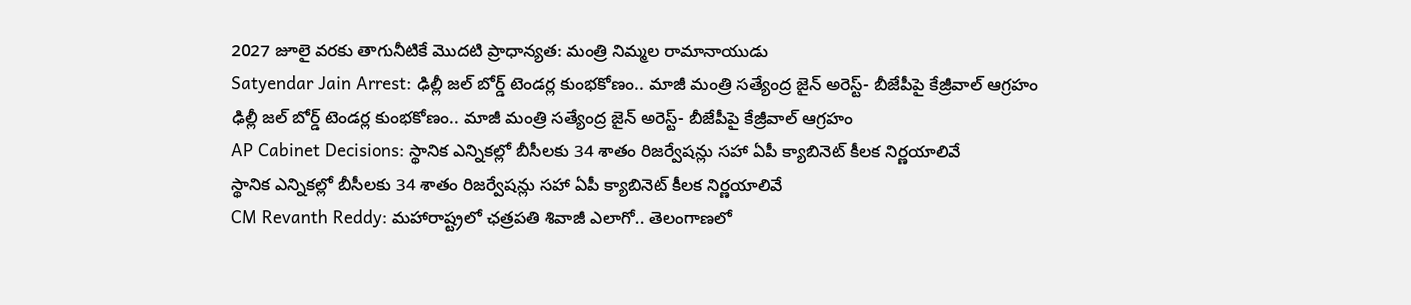2027 జూలై వరకు తాగునీటికే మొదటి ప్రాధాన్యత: మంత్రి నిమ్మల రామానాయుడు
Satyendar Jain Arrest: ఢిల్లీ జల్ బోర్డ్ టెండర్ల కుంభకోణం.. మాజీ మంత్రి సత్యేంద్ర జైన్ అరెస్ట్- బీజేపీపై కేజ్రీవాల్ ఆగ్రహం
ఢిల్లీ జల్ బోర్డ్ టెండర్ల కుంభకోణం.. మాజీ మంత్రి సత్యేంద్ర జైన్ అరెస్ట్- బీజేపీపై కేజ్రీవాల్ ఆగ్రహం
AP Cabinet Decisions: స్థానిక ఎన్నికల్లో బీసీలకు 34 శాతం రిజర్వేషన్లు సహా ఏపీ క్యాబినెట్‌ కీలక నిర్ణయాలివే
స్థానిక ఎన్నికల్లో బీసీలకు 34 శాతం రిజర్వేషన్లు సహా ఏపీ క్యాబినెట్‌ కీలక నిర్ణయాలివే
CM Revanth Reddy: మహారాష్ట్రలో ఛత్రపతి శివాజీ ఎలాగో.. తెలంగాణలో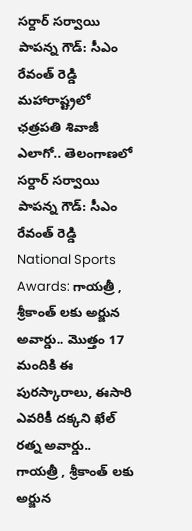సర్దార్ సర్వాయి పాపన్న గౌడ్: సీఎం రేవంత్ రెడ్డి
మహారాష్ట్రలో ఛత్రపతి శివాజీ ఎలాగో.. తెలంగాణలో సర్దార్ సర్వాయి పాపన్న గౌడ్: సీఎం రేవంత్ రెడ్డి
National Sports Awards: గాయ‌త్రీ , శ్రీకాంత్ లకు అర్జున అవార్డు.. మొత్తం 17 మందికి ఈ పురస్కారాలు, ఈసారి ఎవరికీ దక్కని ఖేల్ రత్న అవార్డు..
గాయ‌త్రీ , శ్రీకాంత్ లకు అర్జున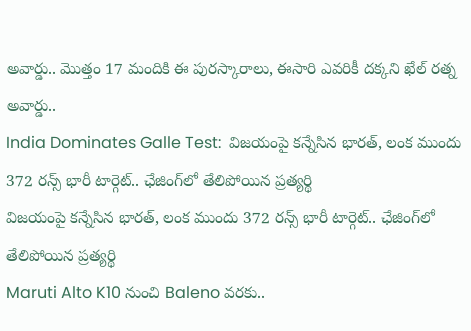అవార్డు.. మొత్తం 17 మందికి ఈ పురస్కారాలు, ఈసారి ఎవరికీ దక్కని ఖేల్ రత్న అవార్డు..
India Dominates Galle Test:  విజ‌యంపై క‌న్నేసిన భార‌త్, లంక ముందు 372 రన్స్ భారీ టార్గెట్.. ఛేజింగ్‌లో తేలిపోయిన ప్రత్యర్థి
విజ‌యంపై క‌న్నేసిన భార‌త్, లంక ముందు 372 రన్స్ భారీ టార్గెట్.. ఛేజింగ్‌లో తేలిపోయిన ప్రత్యర్థి
Maruti Alto K10 నుంచి Baleno వరకు..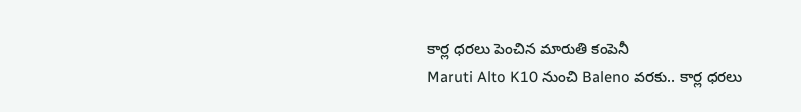కార్ల ధరలు పెంచిన మారుతి కంపెనీ
Maruti Alto K10 నుంచి Baleno వరకు.. కార్ల ధరలు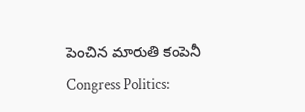పెంచిన మారుతి కంపెనీ
Congress Politics: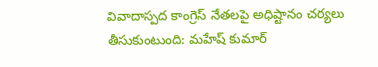వివాదాస్పద కాంగ్రెస్ నేతలపై అధిష్టానం చర్యలు తీసుకుంటుంది: మహేష్ కుమార్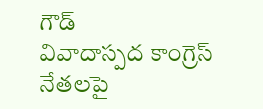గౌడ్
వివాదాస్పద కాంగ్రెస్ నేతలపై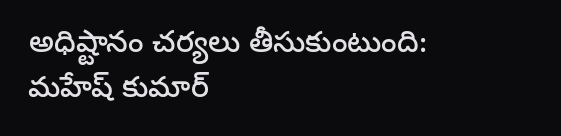అధిష్టానం చర్యలు తీసుకుంటుంది: మహేష్ కుమార్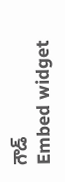గౌడ్
Embed widget